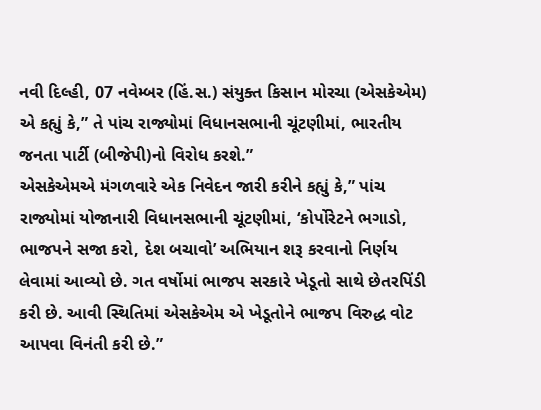નવી દિલ્હી, 07 નવેમ્બર (હિં.સ.) સંયુક્ત કિસાન મોરચા (એસકેએમ) એ કહ્યું કે,” તે પાંચ રાજ્યોમાં વિધાનસભાની ચૂંટણીમાં, ભારતીય જનતા પાર્ટી (બીજેપી)નો વિરોધ કરશે.”
એસકેએમએ મંગળવારે એક નિવેદન જારી કરીને કહ્યું કે,” પાંચ રાજ્યોમાં યોજાનારી વિધાનસભાની ચૂંટણીમાં, ‘કોર્પોરેટને ભગાડો, ભાજપને સજા કરો, દેશ બચાવો’ અભિયાન શરૂ કરવાનો નિર્ણય લેવામાં આવ્યો છે. ગત વર્ષોમાં ભાજપ સરકારે ખેડૂતો સાથે છેતરપિંડી કરી છે. આવી સ્થિતિમાં એસકેએમ એ ખેડૂતોને ભાજપ વિરુદ્ધ વોટ આપવા વિનંતી કરી છે.”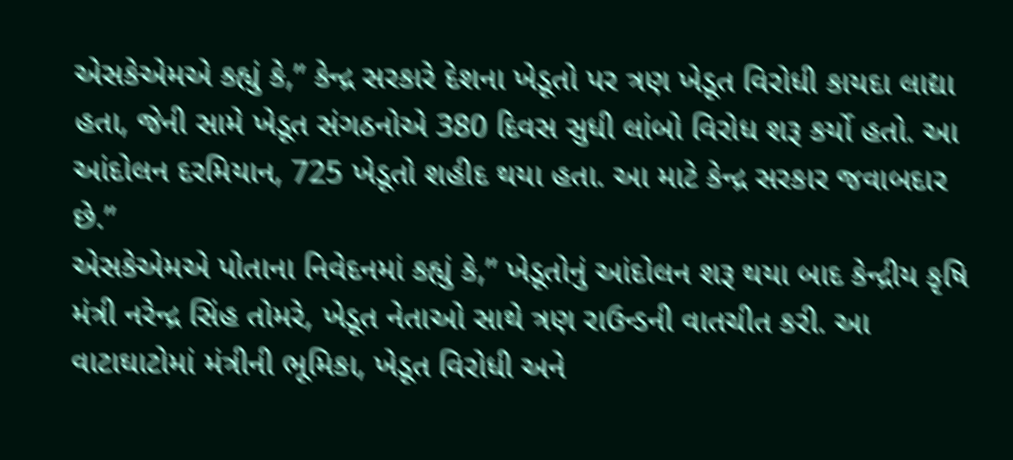એસકેએમએ કહ્યું કે,” કેન્દ્ર સરકારે દેશના ખેડૂતો પર ત્રણ ખેડૂત વિરોધી કાયદા લાદ્યા હતા, જેની સામે ખેડૂત સંગઠનોએ 380 દિવસ સુધી લાંબો વિરોધ શરૂ કર્યો હતો. આ આંદોલન દરમિયાન, 725 ખેડૂતો શહીદ થયા હતા. આ માટે કેન્દ્ર સરકાર જવાબદાર છે.”
એસકેએમએ પોતાના નિવેદનમાં કહ્યું કે,” ખેડૂતોનું આંદોલન શરૂ થયા બાદ કેન્દ્રીય કૃષિ મંત્રી નરેન્દ્ર સિંહ તોમરે, ખેડૂત નેતાઓ સાથે ત્રણ રાઉન્ડની વાતચીત કરી. આ વાટાઘાટોમાં મંત્રીની ભૂમિકા, ખેડૂત વિરોધી અને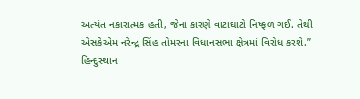અત્યંત નકારાત્મક હતી, જેના કારણે વાટાઘાટો નિષ્ફળ ગઈ. તેથી એસકેએમ નરેન્દ્ર સિંહ તોમરના વિધાનસભા ક્ષેત્રમાં વિરોધ કરશે.”
હિન્દુસ્થાન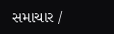સમાચાર /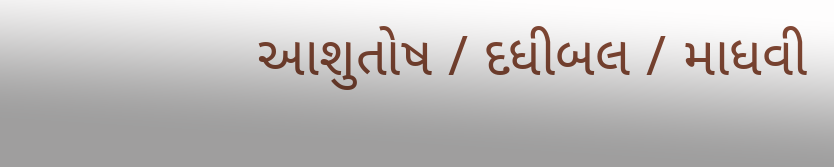આશુતોષ / દધીબલ / માધવી